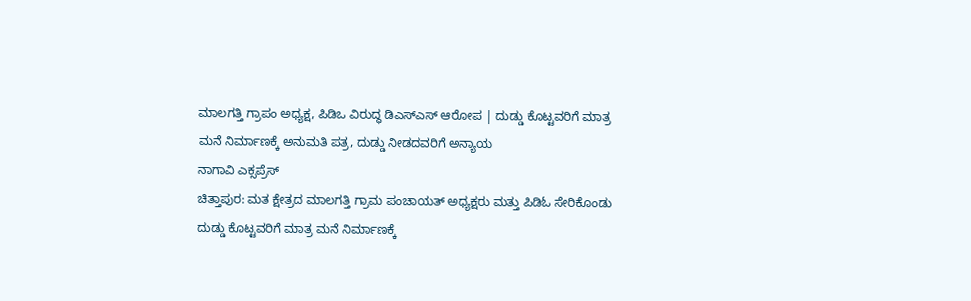ಮಾಲಗತ್ತಿ ಗ್ರಾಪಂ ಅಧ್ಯಕ್ಷ, ಪಿಡಿಒ ವಿರುದ್ಧ ಡಿಎಸ್ಎಸ್ ಆರೋಪ | ದುಡ್ಡು ಕೊಟ್ಟವರಿಗೆ ಮಾತ್ರ ಮನೆ ನಿರ್ಮಾಣಕ್ಕೆ ಅನುಮತಿ ಪತ್ರ, ದುಡ್ಡು ನೀಡದವರಿಗೆ ಅನ್ಯಾಯ
ನಾಗಾವಿ ಎಕ್ಸಪ್ರೆಸ್
ಚಿತ್ತಾಪುರ: ಮತ ಕ್ಷೇತ್ರದ ಮಾಲಗತ್ತಿ ಗ್ರಾಮ ಪಂಚಾಯತ್ ಅಧ್ಯಕ್ಷರು ಮತ್ತು ಪಿಡಿಓ ಸೇರಿಕೊಂಡು ದುಡ್ಡು ಕೊಟ್ಟವರಿಗೆ ಮಾತ್ರ ಮನೆ ನಿರ್ಮಾಣಕ್ಕೆ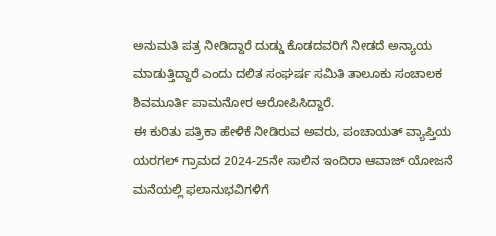ಅನುಮತಿ ಪತ್ರ ನೀಡಿದ್ದಾರೆ ದುಡ್ಡು ಕೊಡದವರಿಗೆ ನೀಡದೆ ಅನ್ಯಾಯ ಮಾಡುತ್ತಿದ್ದಾರೆ ಎಂದು ದಲಿತ ಸಂಘರ್ಷ ಸಮಿತಿ ತಾಲೂಕು ಸಂಚಾಲಕ ಶಿವಮೂರ್ತಿ ಪಾಮನೋರ ಆರೋಪಿಸಿದ್ದಾರೆ.
ಈ ಕುರಿತು ಪತ್ರಿಕಾ ಹೇಳಿಕೆ ನೀಡಿರುವ ಅವರು, ಪಂಚಾಯತ್ ವ್ಯಾಪ್ತಿಯ ಯರಗಲ್ ಗ್ರಾಮದ 2024-25ನೇ ಸಾಲಿನ ಇಂದಿರಾ ಆವಾಜ್ ಯೋಜನೆ ಮನೆಯಲ್ಲಿ ಫಲಾನುಭವಿಗಳಿಗೆ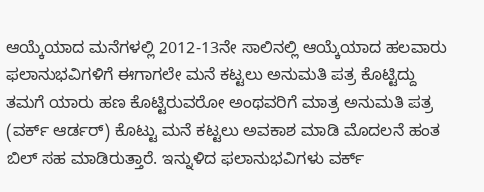ಆಯ್ಕೆಯಾದ ಮನೆಗಳಲ್ಲಿ 2012-13ನೇ ಸಾಲಿನಲ್ಲಿ ಆಯ್ಕೆಯಾದ ಹಲವಾರು ಫಲಾನುಭವಿಗಳಿಗೆ ಈಗಾಗಲೇ ಮನೆ ಕಟ್ಟಲು ಅನುಮತಿ ಪತ್ರ ಕೊಟ್ಟಿದ್ದು ತಮಗೆ ಯಾರು ಹಣ ಕೊಟ್ಟಿರುವರೋ ಅಂಥವರಿಗೆ ಮಾತ್ರ ಅನುಮತಿ ಪತ್ರ (ವರ್ಕ್ ಆರ್ಡರ್) ಕೊಟ್ಟು ಮನೆ ಕಟ್ಟಲು ಅವಕಾಶ ಮಾಡಿ ಮೊದಲನೆ ಹಂತ ಬಿಲ್ ಸಹ ಮಾಡಿರುತ್ತಾರೆ. ಇನ್ನುಳಿದ ಫಲಾನುಭವಿಗಳು ವರ್ಕ್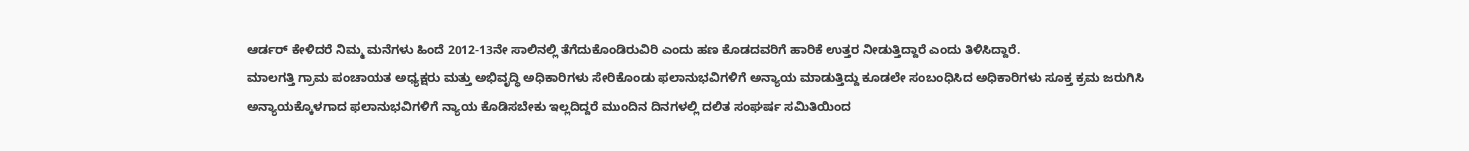ಆರ್ಡರ್ ಕೇಳಿದರೆ ನಿಮ್ಮ ಮನೆಗಳು ಹಿಂದೆ 2012-13ನೇ ಸಾಲಿನಲ್ಲಿ ತೆಗೆದುಕೊಂಡಿರುವಿರಿ ಎಂದು ಹಣ ಕೊಡದವರಿಗೆ ಹಾರಿಕೆ ಉತ್ತರ ನೀಡುತ್ತಿದ್ದಾರೆ ಎಂದು ತಿಳಿಸಿದ್ದಾರೆ.
ಮಾಲಗತ್ತಿ ಗ್ರಾಮ ಪಂಚಾಯತ ಅಧ್ಯಕ್ಷರು ಮತ್ತು ಅಭಿವೃದ್ಧಿ ಅಧಿಕಾರಿಗಳು ಸೇರಿಕೊಂಡು ಫಲಾನುಭವಿಗಳಿಗೆ ಅನ್ಯಾಯ ಮಾಡುತ್ತಿದ್ದು ಕೂಡಲೇ ಸಂಬಂಧಿಸಿದ ಅಧಿಕಾರಿಗಳು ಸೂಕ್ತ ಕ್ರಮ ಜರುಗಿಸಿ ಅನ್ಯಾಯಕ್ಕೊಳಗಾದ ಫಲಾನುಭವಿಗಳಿಗೆ ನ್ಯಾಯ ಕೊಡಿಸಬೇಕು ಇಲ್ಲದಿದ್ದರೆ ಮುಂದಿನ ದಿನಗಳಲ್ಲಿ ದಲಿತ ಸಂಘರ್ಷ ಸಮಿತಿಯಿಂದ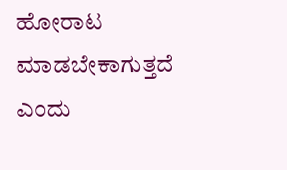ಹೋರಾಟ ಮಾಡಬೇಕಾಗುತ್ತದೆ ಎಂದು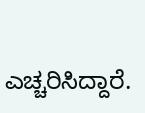ಎಚ್ಚರಿಸಿದ್ದಾರೆ.